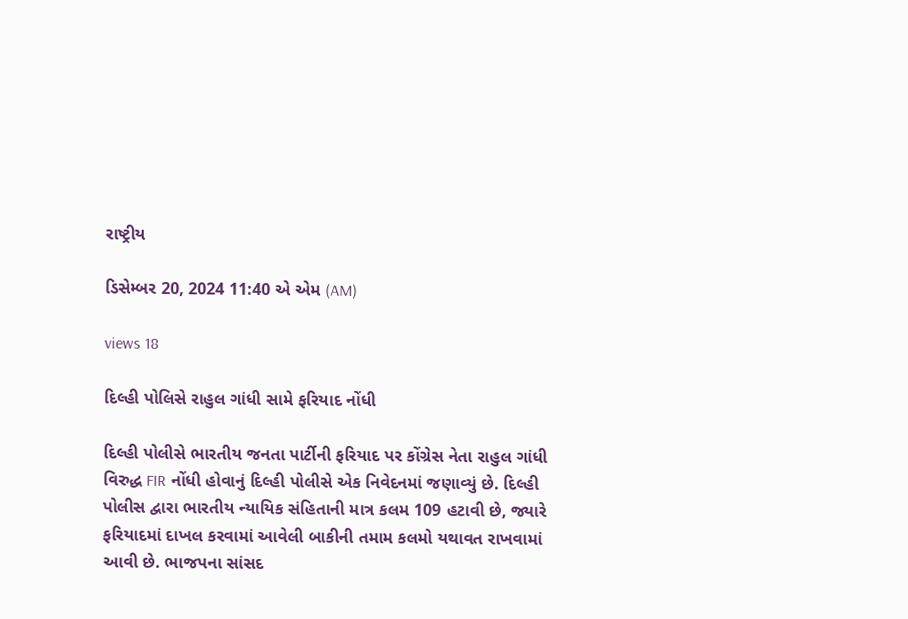રાષ્ટ્રીય

ડિસેમ્બર 20, 2024 11:40 એ એમ (AM)

views 18

દિલ્હી પોલિસે રાહુલ ગાંધી સામે ફરિયાદ નોંધી

દિલ્હી પોલીસે ભારતીય જનતા પાર્ટીની ફરિયાદ પર કોંગ્રેસ નેતા રાહુલ ગાંધી વિરુદ્ધ FIR નોંધી હોવાનું દિલ્હી પોલીસે એક નિવેદનમાં જણાવ્યું છે. દિલ્હી પોલીસ દ્વારા ભારતીય ન્યાયિક સંહિતાની માત્ર કલમ 109 હટાવી છે, જ્યારે ફરિયાદમાં દાખલ કરવામાં આવેલી બાકીની તમામ કલમો યથાવત રાખવામાં આવી છે. ભાજપના સાંસદ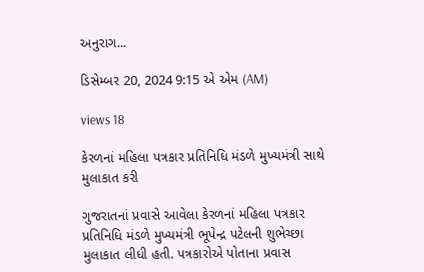અનુરાગ...

ડિસેમ્બર 20, 2024 9:15 એ એમ (AM)

views 18

કેરળનાં મહિલા પત્રકાર પ્રતિનિધિ મંડળે મુખ્યમંત્રી સાથે મુલાકાત કરી

ગુજરાતનાં પ્રવાસે આવેલા કેરળનાં મહિલા પત્રકાર પ્રતિનિધિ મંડળે મુખ્યમંત્રી ભૂપેન્દ્ર પટેલની શુભેચ્છા મુલાકાત લીધી હતી. પત્રકારોએ પોતાના પ્રવાસ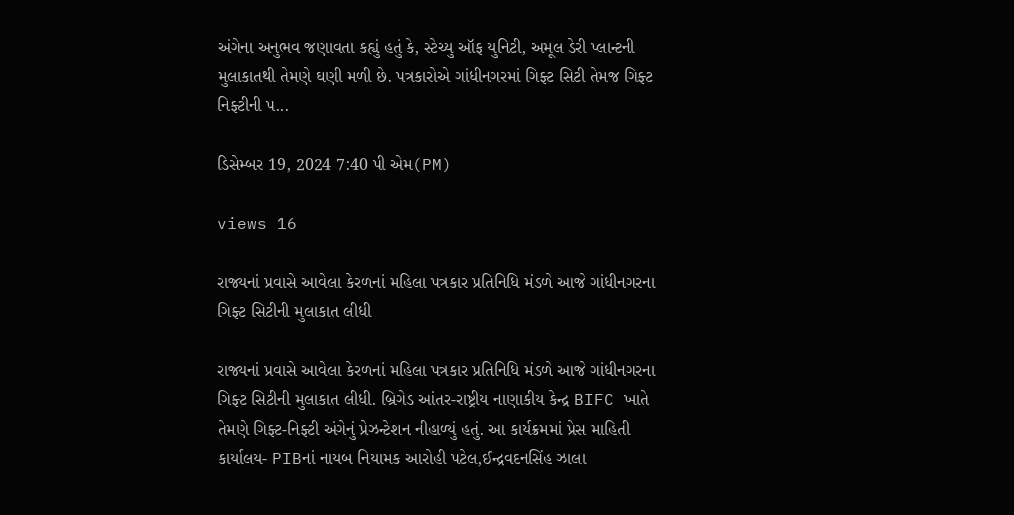અંગેના અનુભવ જણાવતા કહ્યું હતું કે, સ્ટેચ્યુ ઑફ યુનિટી, અમૂલ ડેરી પ્લાન્ટની મુલાકાતથી તેમણે ઘણી મળી છે. પત્રકારોએ ગાંધીનગરમાં ગિફ્ટ સિટી તેમજ ગિફ્ટ નિફ્ટીની પ...

ડિસેમ્બર 19, 2024 7:40 પી એમ(PM)

views 16

રાજ્યનાં પ્રવાસે આવેલા કેરળનાં મહિલા પત્રકાર પ્રતિનિધિ મંડળે આજે ગાંધીનગરના ગિફ્ટ સિટીની મુલાકાત લીધી

રાજ્યનાં પ્રવાસે આવેલા કેરળનાં મહિલા પત્રકાર પ્રતિનિધિ મંડળે આજે ગાંધીનગરના ગિફ્ટ સિટીની મુલાકાત લીધી. બ્રિગેડ આંતર-રાષ્ટ્રીય નાણાકીય કેન્દ્ર BIFC ખાતે તેમણે ગિફ્ટ-નિફ્ટી અંગેનું પ્રેઝન્ટેશન નીહાળ્યું હતું. આ કાર્યક્રમમાં પ્રેસ માહિતી કાર્યાલય- PIBનાં નાયબ નિયામક આરોહી પટેલ,ઈન્દ્રવદનસિંહ ઝાલા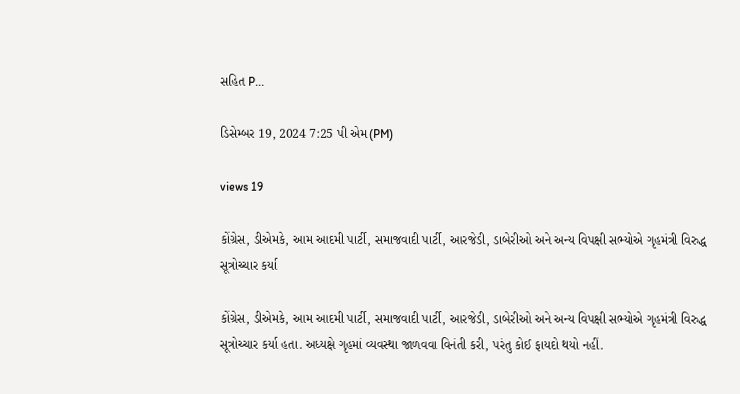સહિત P...

ડિસેમ્બર 19, 2024 7:25 પી એમ(PM)

views 19

કોંગ્રેસ, ડીએમકે, આમ આદમી પાર્ટી, સમાજવાદી પાર્ટી, આરજેડી, ડાબેરીઓ અને અન્ય વિપક્ષી સભ્યોએ ગૃહમંત્રી વિરુદ્ધ સૂત્રોચ્ચાર કર્યા

કોંગ્રેસ, ડીએમકે, આમ આદમી પાર્ટી, સમાજવાદી પાર્ટી, આરજેડી, ડાબેરીઓ અને અન્ય વિપક્ષી સભ્યોએ ગૃહમંત્રી વિરુદ્ધ સૂત્રોચ્ચાર કર્યા હતા. અધ્યક્ષે ગૃહમાં વ્યવસ્થા જાળવવા વિનંતી કરી, પરંતુ કોઈ ફાયદો થયો નહીં.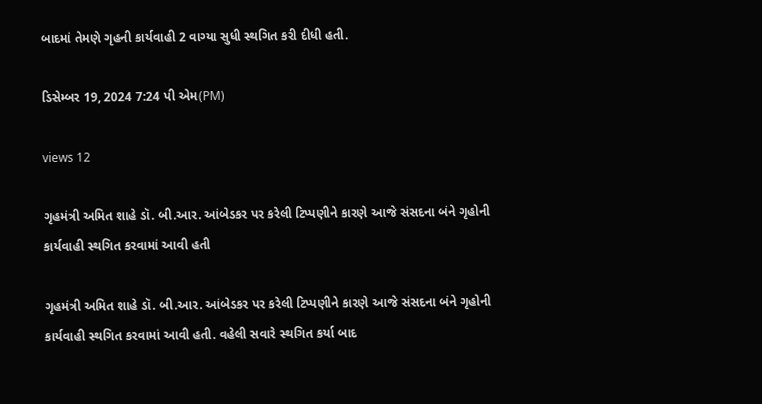બાદમાં તેમણે ગૃહની કાર્યવાહી 2 વાગ્યા સુધી સ્થગિત કરી દીધી હતી.

ડિસેમ્બર 19, 2024 7:24 પી એમ(PM)

views 12

ગૃહમંત્રી અમિત શાહે ડૉ. બી.આર. આંબેડકર પર કરેલી ટિપ્પણીને કારણે આજે સંસદના બંને ગૃહોની કાર્યવાહી સ્થગિત કરવામાં આવી હતી

ગૃહમંત્રી અમિત શાહે ડૉ. બી.આર. આંબેડકર પર કરેલી ટિપ્પણીને કારણે આજે સંસદના બંને ગૃહોની કાર્યવાહી સ્થગિત કરવામાં આવી હતી. વહેલી સવારે સ્થગિત કર્યા બાદ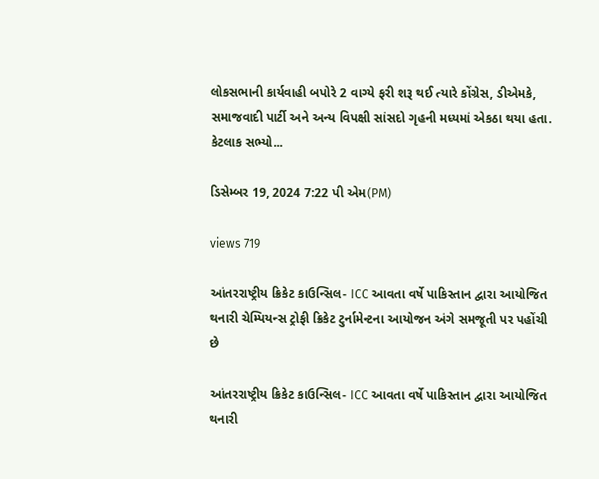લોકસભાની કાર્યવાહી બપોરે 2 વાગ્યે ફરી શરૂ થઈ ત્યારે કોંગ્રેસ, ડીએમકે, સમાજવાદી પાર્ટી અને અન્ય વિપક્ષી સાંસદો ગૃહની મધ્યમાં એકઠા થયા હતા. કેટલાક સભ્યો...

ડિસેમ્બર 19, 2024 7:22 પી એમ(PM)

views 719

આંતરરાષ્ટ્રીય ક્રિકેટ કાઉન્સિલ- ICC આવતા વર્ષે પાકિસ્તાન દ્વારા આયોજિત થનારી ચેમ્પિયન્સ ટ્રોફી ક્રિકેટ ટુર્નામેન્ટના આયોજન અંગે સમજૂતી પર પહોંચી છે

આંતરરાષ્ટ્રીય ક્રિકેટ કાઉન્સિલ- ICC આવતા વર્ષે પાકિસ્તાન દ્વારા આયોજિત થનારી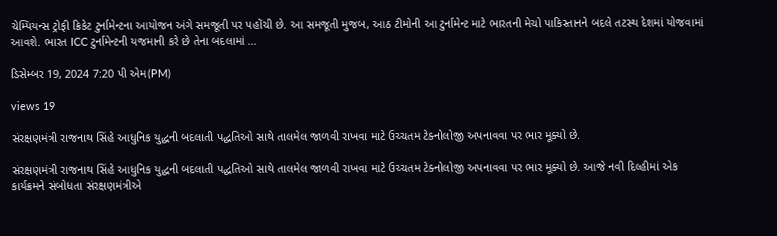ચેમ્પિયન્સ ટ્રોફી ક્રિકેટ ટુર્નામેન્ટના આયોજન અંગે સમજૂતી પર પહોંચી છે. આ સમજૂતી મુજબ, આઠ ટીમોની આ ટુર્નામેન્ટ માટે ભારતની મેચો પાકિસ્તાનને બદલે તટસ્થ દેશમાં યોજવામાં આવશે. ભારત ICC ટુર્નામેન્ટની યજમાની કરે છે તેના બદલામાં ...

ડિસેમ્બર 19, 2024 7:20 પી એમ(PM)

views 19

સંરક્ષણમંત્રી રાજનાથ સિંહે આધુનિક યુદ્ધની બદલાતી પદ્ધતિઓ સાથે તાલમેલ જાળવી રાખવા માટે ઉચ્ચતમ ટેક્નોલોજી અપનાવવા પર ભાર મૂક્યો છે.

સંરક્ષણમંત્રી રાજનાથ સિંહે આધુનિક યુદ્ધની બદલાતી પદ્ધતિઓ સાથે તાલમેલ જાળવી રાખવા માટે ઉચ્ચતમ ટેક્નોલોજી અપનાવવા પર ભાર મૂક્યો છે. આજે નવી દિલ્હીમાં એક કાર્યક્રમને સંબોધતા સંરક્ષણમંત્રીએ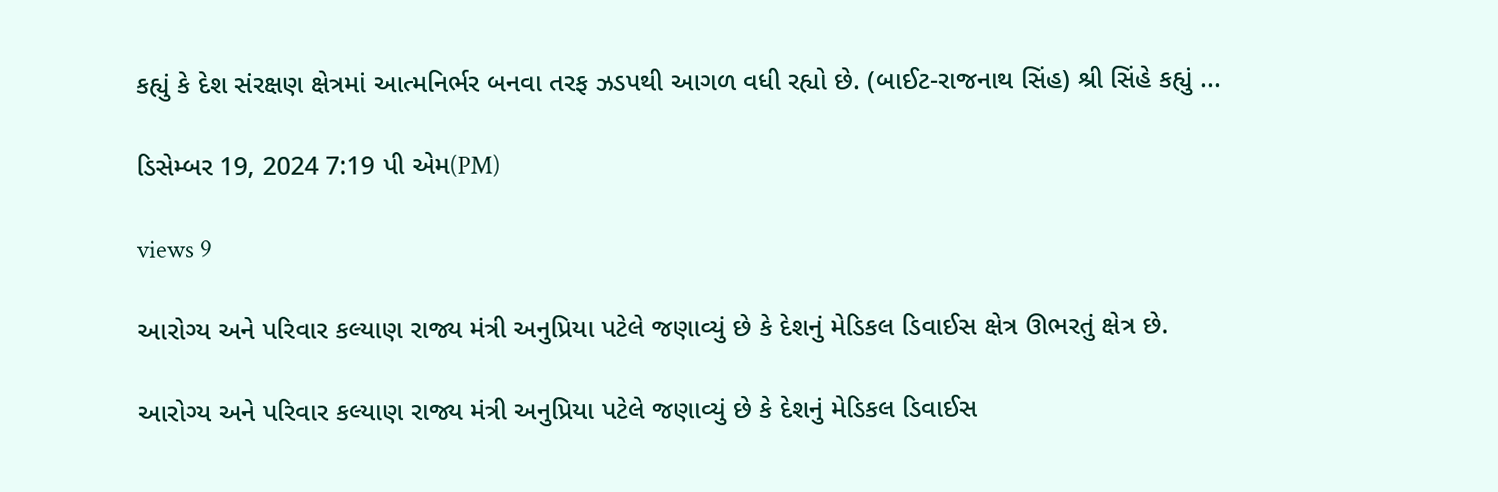કહ્યું કે દેશ સંરક્ષણ ક્ષેત્રમાં આત્મનિર્ભર બનવા તરફ ઝડપથી આગળ વધી રહ્યો છે. (બાઈટ-રાજનાથ સિંહ) શ્રી સિંહે કહ્યું ...

ડિસેમ્બર 19, 2024 7:19 પી એમ(PM)

views 9

આરોગ્ય અને પરિવાર કલ્યાણ રાજ્ય મંત્રી અનુપ્રિયા પટેલે જણાવ્યું છે કે દેશનું મેડિકલ ડિવાઈસ ક્ષેત્ર ઊભરતું ક્ષેત્ર છે.

આરોગ્ય અને પરિવાર કલ્યાણ રાજ્ય મંત્રી અનુપ્રિયા પટેલે જણાવ્યું છે કે દેશનું મેડિકલ ડિવાઈસ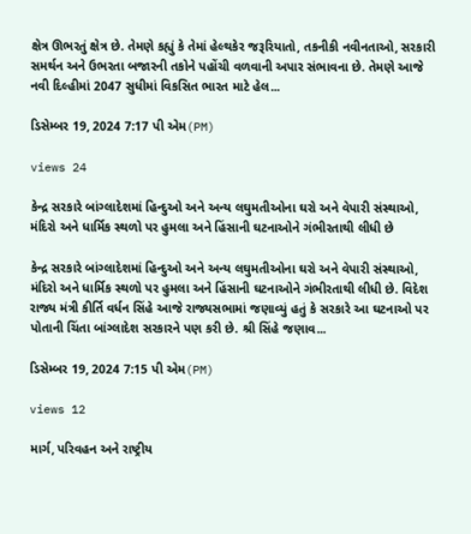ક્ષેત્ર ઊભરતું ક્ષેત્ર છે. તેમણે કહ્યું કે તેમાં હેલ્થકેર જરૂરિયાતો, તકનીકી નવીનતાઓ, સરકારી સમર્થન અને ઉભરતા બજારની તકોને પહોંચી વળવાની અપાર સંભાવના છે. તેમણે આજે નવી દિલ્હીમાં 2047 સુધીમાં વિકસિત ભારત માટે હેલ...

ડિસેમ્બર 19, 2024 7:17 પી એમ(PM)

views 24

કેન્દ્ર સરકારે બાંગ્લાદેશમાં હિન્દુઓ અને અન્ય લઘુમતીઓના ઘરો અને વેપારી સંસ્થાઓ, મંદિરો અને ધાર્મિક સ્થળો પર હુમલા અને હિંસાની ઘટનાઓને ગંભીરતાથી લીધી છે

કેન્દ્ર સરકારે બાંગ્લાદેશમાં હિન્દુઓ અને અન્ય લઘુમતીઓના ઘરો અને વેપારી સંસ્થાઓ, મંદિરો અને ધાર્મિક સ્થળો પર હુમલા અને હિંસાની ઘટનાઓને ગંભીરતાથી લીધી છે. વિદેશ રાજ્ય મંત્રી કીર્તિ વર્ધન સિંહે આજે રાજ્યસભામાં જણાવ્યું હતું કે સરકારે આ ઘટનાઓ પર પોતાની ચિંતા બાંગ્લાદેશ સરકારને પણ કરી છે. શ્રી સિંહે જણાવ...

ડિસેમ્બર 19, 2024 7:15 પી એમ(PM)

views 12

માર્ગ, પરિવહન અને રાષ્ટ્રીય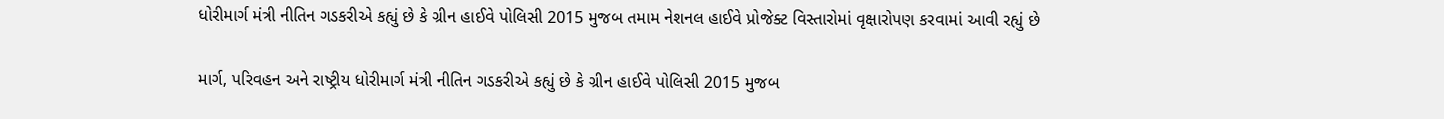ધોરીમાર્ગ મંત્રી નીતિન ગડકરીએ કહ્યું છે કે ગ્રીન હાઈવે પોલિસી 2015 મુજબ તમામ નેશનલ હાઈવે પ્રોજેક્ટ વિસ્તારોમાં વૃક્ષારોપણ કરવામાં આવી રહ્યું છે

માર્ગ, પરિવહન અને રાષ્ટ્રીય ધોરીમાર્ગ મંત્રી નીતિન ગડકરીએ કહ્યું છે કે ગ્રીન હાઈવે પોલિસી 2015 મુજબ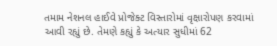તમામ નેશનલ હાઈવે પ્રોજેક્ટ વિસ્તારોમાં વૃક્ષારોપણ કરવામાં આવી રહ્યું છે. તેમણે કહ્યું કે અત્યાર સુધીમાં 62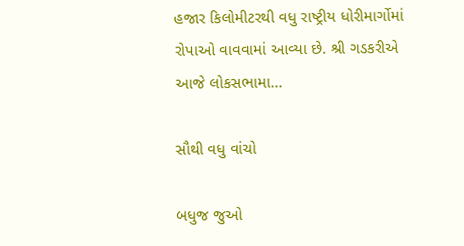હજાર કિલોમીટરથી વધુ રાષ્ટ્રીય ધોરીમાર્ગોમાં રોપાઓ વાવવામાં આવ્યા છે. શ્રી ગડકરીએ આજે લોકસભામા...

સૌથી વધુ વાંચો

બધુજ જુઓ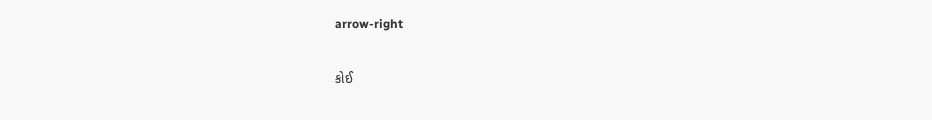arrow-right

કોઈ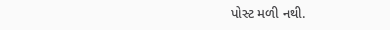પોસ્ટ મળી નથી.